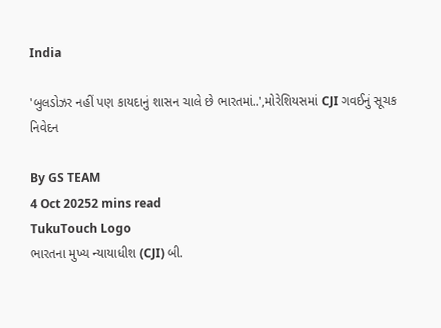India

'બુલડોઝર નહીં પણ કાયદાનું શાસન ચાલે છે ભારતમાં..',મોરેશિયસમાં CJI ગવઈનું સૂચક નિવેદન

By GS TEAM
4 Oct 20252 mins read
TukuTouch Logo
ભારતના મુખ્ય ન્યાયાધીશ (CJI) બી.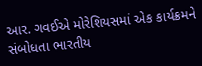આર. ગવઈએ મોરેશિયસમાં એક કાર્યક્રમને સંબોધતા ભારતીય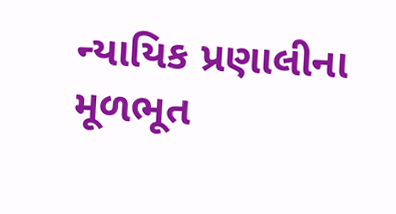ન્યાયિક પ્રણાલીના મૂળભૂત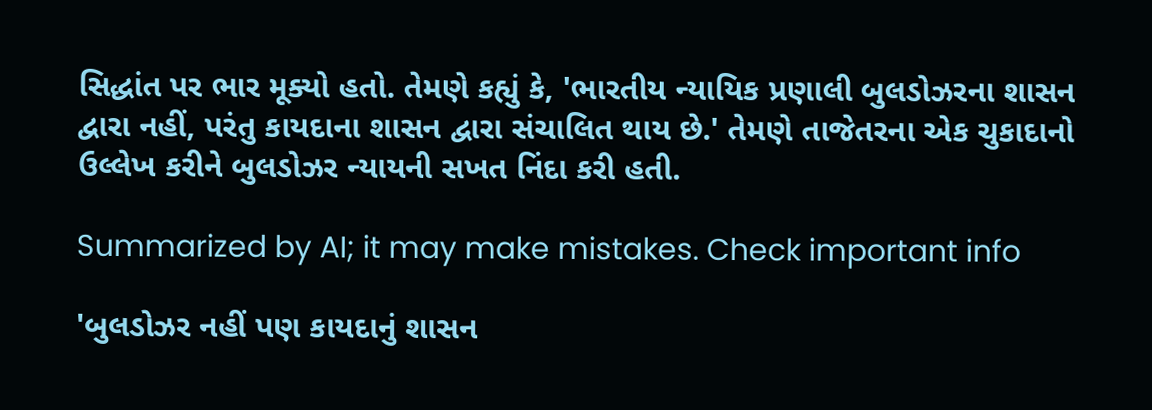સિદ્ધાંત પર ભાર મૂક્યો હતો. તેમણે કહ્યું કે, 'ભારતીય ન્યાયિક પ્રણાલી બુલડોઝરના શાસન દ્વારા નહીં, પરંતુ કાયદાના શાસન દ્વારા સંચાલિત થાય છે.' તેમણે તાજેતરના એક ચુકાદાનો ઉલ્લેખ કરીને બુલડોઝર ન્યાયની સખત નિંદા કરી હતી.

Summarized by AI; it may make mistakes. Check important info

'બુલડોઝર નહીં પણ કાયદાનું શાસન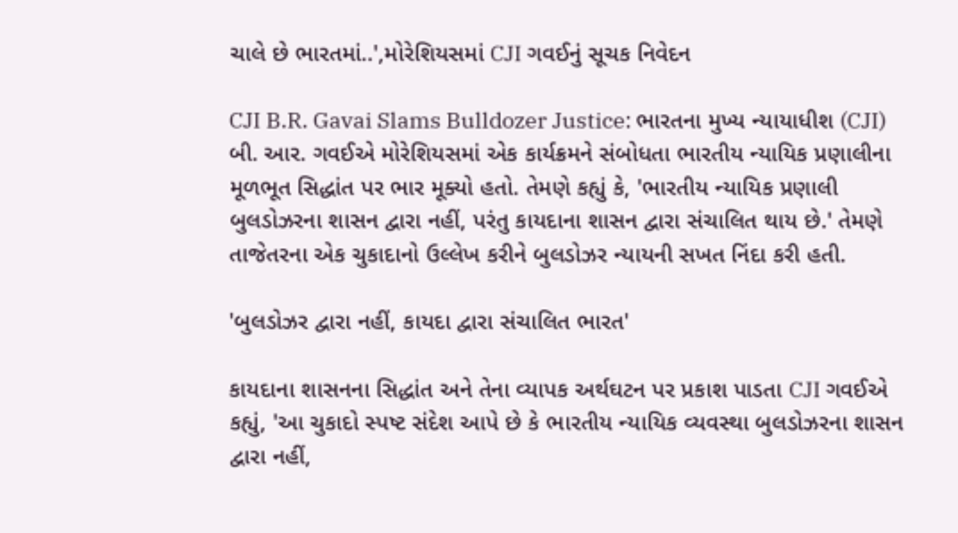ચાલે છે ભારતમાં..',મોરેશિયસમાં CJI ગવઈનું સૂચક નિવેદન

CJI B.R. Gavai Slams Bulldozer Justice: ભારતના મુખ્ય ન્યાયાધીશ (CJI) બી. આર. ગવઈએ મોરેશિયસમાં એક કાર્યક્રમને સંબોધતા ભારતીય ન્યાયિક પ્રણાલીના મૂળભૂત સિદ્ધાંત પર ભાર મૂક્યો હતો. તેમણે કહ્યું કે, 'ભારતીય ન્યાયિક પ્રણાલી બુલડોઝરના શાસન દ્વારા નહીં, પરંતુ કાયદાના શાસન દ્વારા સંચાલિત થાય છે.' તેમણે તાજેતરના એક ચુકાદાનો ઉલ્લેખ કરીને બુલડોઝર ન્યાયની સખત નિંદા કરી હતી.

'બુલડોઝર દ્વારા નહીં, કાયદા દ્વારા સંચાલિત ભારત'

કાયદાના શાસનના સિદ્ધાંત અને તેના વ્યાપક અર્થઘટન પર પ્રકાશ પાડતા CJI ગવઈએ કહ્યું, 'આ ચુકાદો સ્પષ્ટ સંદેશ આપે છે કે ભારતીય ન્યાયિક વ્યવસ્થા બુલડોઝરના શાસન દ્વારા નહીં,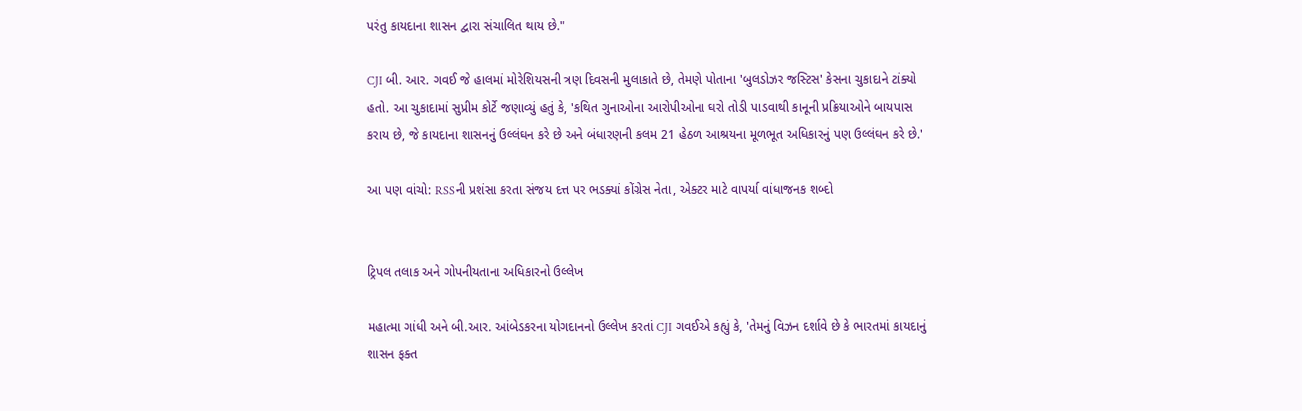પરંતુ કાયદાના શાસન દ્વારા સંચાલિત થાય છે."

CJI બી. આર. ગવઈ જે હાલમાં મોરેશિયસની ત્રણ દિવસની મુલાકાતે છે, તેમણે પોતાના 'બુલડોઝર જસ્ટિસ' કેસના ચુકાદાને ટાંક્યો હતો. આ ચુકાદામાં સુપ્રીમ કોર્ટે જણાવ્યું હતું કે, 'કથિત ગુનાઓના આરોપીઓના ઘરો તોડી પાડવાથી કાનૂની પ્રક્રિયાઓને બાયપાસ કરાય છે, જે કાયદાના શાસનનું ઉલ્લંઘન કરે છે અને બંધારણની કલમ 21 હેઠળ આશ્રયના મૂળભૂત અધિકારનું પણ ઉલ્લંઘન કરે છે.'

આ પણ વાંચો: RSSની પ્રશંસા કરતા સંજય દત્ત પર ભડક્યાં કોંગ્રેસ નેતા, એક્ટર માટે વાપર્યા વાંધાજનક શબ્દો


ટ્રિપલ તલાક અને ગોપનીયતાના અધિકારનો ઉલ્લેખ

મહાત્મા ગાંધી અને બી.આર. આંબેડકરના યોગદાનનો ઉલ્લેખ કરતાં CJI ગવઈએ કહ્યું કે, 'તેમનું વિઝન દર્શાવે છે કે ભારતમાં કાયદાનું શાસન ફક્ત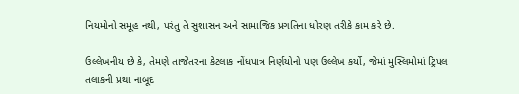નિયમોનો સમૂહ નથી, પરંતુ તે સુશાસન અને સામાજિક પ્રગતિના ધોરણ તરીકે કામ કરે છે.

ઉલ્લેખનીય છે કે, તેમણે તાજેતરના કેટલાક નોંધપાત્ર નિર્ણયોનો પણ ઉલ્લેખ કર્યો, જેમાં મુસ્લિમોમાં ટ્રિપલ તલાકની પ્રથા નાબૂદ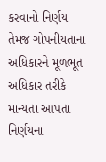કરવાનો નિર્ણય તેમજ ગોપનીયતાના અધિકારને મૂળભૂત અધિકાર તરીકે માન્યતા આપતા નિર્ણયના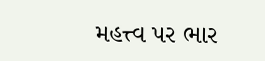મહત્ત્વ પર ભાર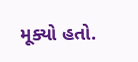મૂક્યો હતો.